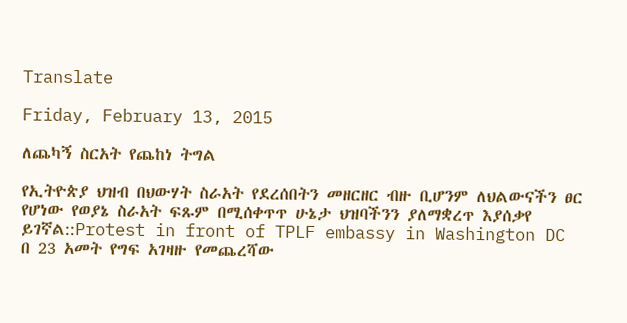Translate

Friday, February 13, 2015

ለጨካኝ ስርአት የጨከነ ትግል

የኢትዮጵያ ህዝብ በህውሃት ስራአት የደረሰበትን መዘርዘር ብዙ ቢሆንም ለህልውናችን ፀር የሆነው የወያኔ ስራአት ፍጹም በሚሰቀጥጥ ሁኔታ ህዝባችንን ያለማቋረጥ እያሰቃየ ይገኛል::Protest in front of TPLF embassy in Washington DC
በ 23 አመት የግፍ አገዛዙ የመጨረሻው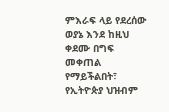ምእራፍ ላይ የደረሰው ወያኔ እንደ ከዚህ ቀደሙ በግፍ መቀጠል የማይችልበት፣ የኢትዮጵያ ህዝብም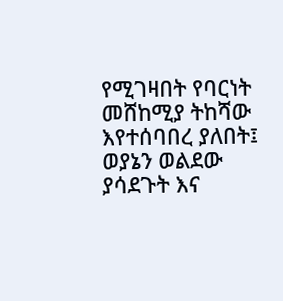የሚገዛበት የባርነት መሸከሚያ ትከሻው እየተሰባበረ ያለበት፤ ወያኔን ወልደው ያሳደጉት እና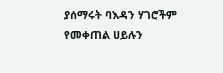ያሰማሩት ባእዳን ሃገሮችም የመቀጠል ሀይሉን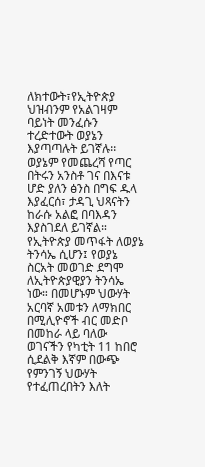ለክተውት፣የኢትዮጵያ ህዝብንም የአልገዛም ባይነት መንፈሱን ተረድተውት ወያኔን እያጣጣሉት ይገኛሉ፡፡ ወያኔም የመጨረሻ የጣር በትሩን አንስቶ ገና በእናቱ ሆድ ያለን ፅንስ በግፍ ዱላ እያፈርሰ፣ ታዳጊ ህጻናትን ከራሱ አልፎ በባእዳን እያስገደለ ይገኛል።
የኢትዮጵያ መጥፋት ለወያኔ ትንሳኤ ሲሆን፤ የወያኔ ስርአት መወገድ ደግሞ ለኢትዮጵያዊያን ትንሳኤ ነው። በመሆኑም ህውሃት አርባኛ አመቱን ለማክበር በሚሊዮኖች ብር መድቦ በመከራ ላይ ባለው ወገናችን የካቲት 11 ከበሮ ሲደልቅ እኛም በውጭ የምንገኝ ህውሃት የተፈጠረበትን እለት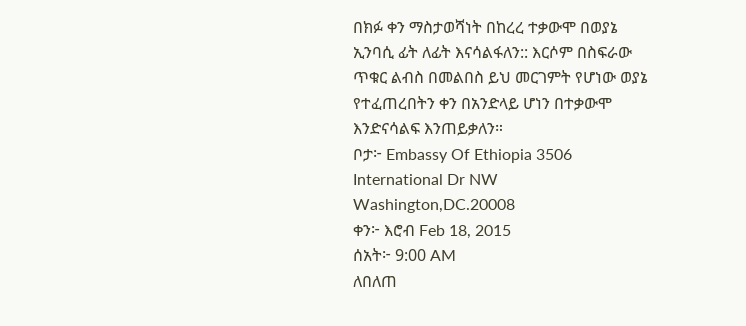በክፉ ቀን ማስታወሻነት በከረረ ተቃውሞ በወያኔ ኢንባሲ ፊት ለፊት እናሳልፋለን:: እርሶም በስፍራው ጥቁር ልብስ በመልበስ ይህ መርገምት የሆነው ወያኔ የተፈጠረበትን ቀን በአንድላይ ሆነን በተቃውሞ እንድናሳልፍ እንጠይቃለን።
ቦታ፦ Embassy Of Ethiopia 3506 International Dr NW Washington,DC.20008
ቀን፦ እሮብ Feb 18, 2015
ሰአት፦ 9:00 AM
ለበለጠ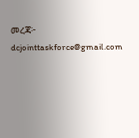መረጃ፦ dcjointtaskforce@gmail.com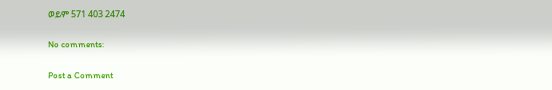ወይም 571 403 2474

No comments:

Post a Comment